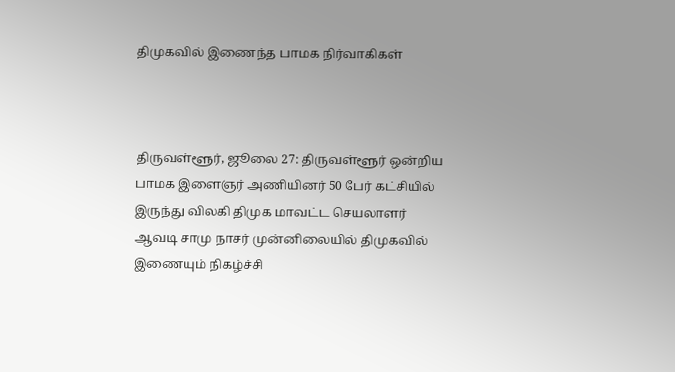திமுகவில் இணைந்த பாமக நிர்வாகிகள்



திருவள்ளூர், ஜூலை 27: திருவள்ளூர் ஒன்றிய பாமக இளைஞர் அணியினர் 50 பேர் கட்சியில் இருந்து விலகி திமுக மாவட்ட செயலாளர் ஆவடி சாமு நாசர் முன்னிலையில் திமுகவில் இணையும் நிகழ்ச்சி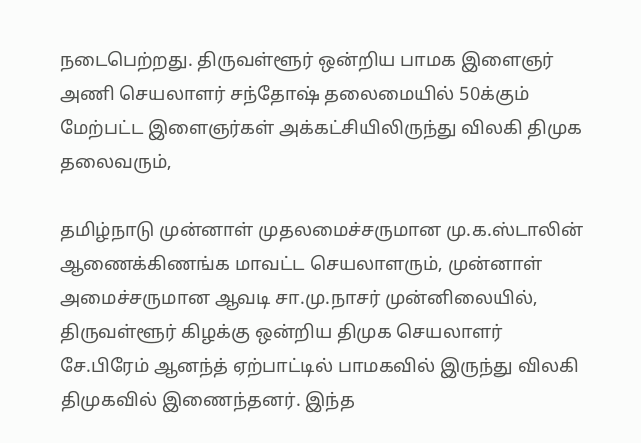நடைபெற்றது. திருவள்ளூர் ஒன்றிய பாமக இளைஞர் அணி செயலாளர் சந்தோஷ் தலைமையில் 50க்கும் மேற்பட்ட இளைஞர்கள் அக்கட்சியிலிருந்து விலகி திமுக தலைவரும்,

தமிழ்நாடு முன்னாள் முதலமைச்சருமான மு.க.ஸ்டாலின் ஆணைக்கிணங்க மாவட்ட செயலாளரும், முன்னாள் அமைச்சருமான ஆவடி சா.மு.நாசர் முன்னிலையில், திருவள்ளூர் கிழக்கு ஒன்றிய திமுக செயலாளர் சே.பிரேம் ஆனந்த் ஏற்பாட்டில் பாமகவில் இருந்து விலகி திமுகவில் இணைந்தனர். இந்த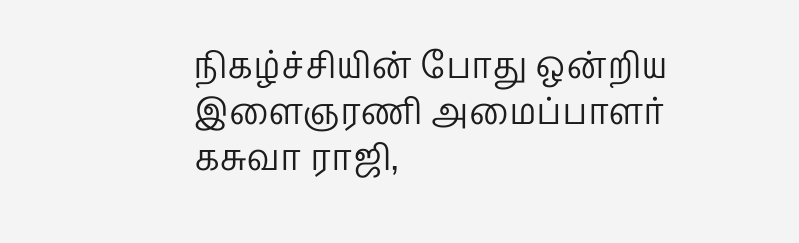நிகழ்ச்சியின் போது ஒன்றிய இளைஞரணி அமைப்பாளர் கசுவா ராஜி,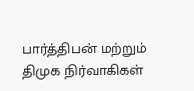பார்த்திபன் மற்றும் திமுக நிர்வாகிகள்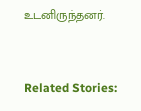உடனிருந்தனர்.



Related Stories: